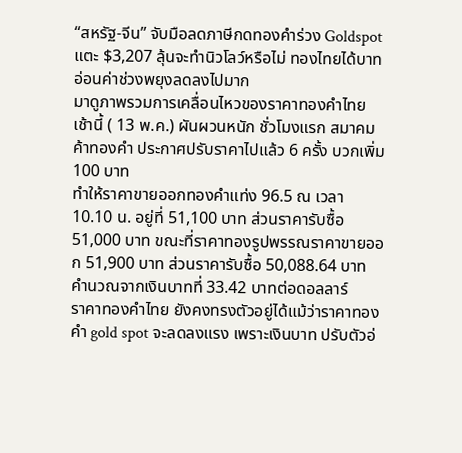“สหรัฐ-จีน” จับมือลดภาษีกดทองคำร่วง Goldspot แตะ $3,207 ลุ้นจะทำนิวโลว์หรือไม่ ทองไทยได้บาทอ่อนค่าช่วงพยุงลดลงไปมาก
มาดูภาพรวมการเคลื่อนไหวของราคาทองคำไทย เช้านี้ ( 13 พ.ค.) ผันผวนหนัก ชั่วโมงแรก สมาคมค้าทองคำ ประกาศปรับราคาไปแล้ว 6 ครั้ง บวกเพิ่ม 100 บาท
ทำให้ราคาขายออกทองคำแท่ง 96.5 ณ เวลา 10.10 น. อยู่ที่ 51,100 บาท ส่วนราคารับซื้อ 51,000 บาท ขณะที่ราคาทองรูปพรรณราคาขายออก 51,900 บาท ส่วนราคารับซื้อ 50,088.64 บาท คำนวณจากเงินบาทที่ 33.42 บาทต่อดอลลาร์
ราคาทองคำไทย ยังคงทรงตัวอยู่ได้แม้ว่าราคาทองคำ gold spot จะลดลงแรง เพราะเงินบาท ปรับตัวอ่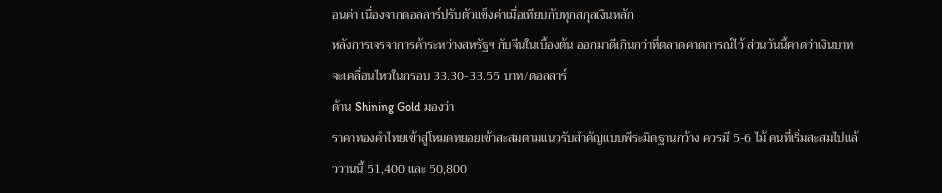อนค่า เนื่องจากดอลลาร์ปรับตัวแข็งค่าเมื่อเทียบกับทุกสกุลเงินหลัก
หลังการเจรจาการค้าระหว่างสหรัฐฯ กับจีนในเบื้องต้น ออกมาดีเกินกว่าที่ตลาดคาดการณ์ไว้ ส่วนวันนี้คาดว่าเงินบาทจะเคลื่อนไหวในกรอบ 33.30-33.55 บาท/ดอลลาร์
ด้าน Shining Gold มองว่า
ราคาทองคำไทยเข้าสู่โหมดทยอยเข้าสะสมตามแนวรับสำคัญแบบพีระมิดฐานกว้าง ควรมี 5-6 ไม้ คนที่เริ่มสะสมไปแล้ววานนี้ 51,400 และ 50,800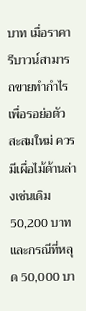บาท เมื่อราคารีบาวน์สามารถขายทำกำไร เพื่อรอย่อตัวสะสมใหม่ ควรมีเผื่อไม้ด้านล่างเช่นเดิม 50,200 บาท และกรณีที่หลุด 50,000 บา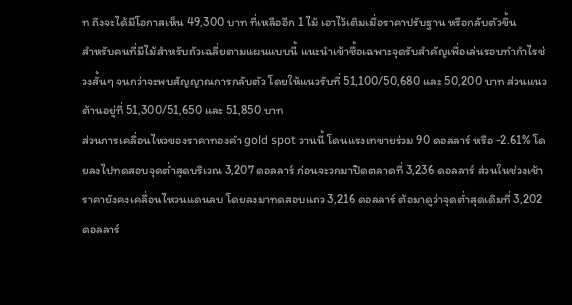ท ถึงจะได้มีโอกาสเห็น 49,300 บาท ที่เหลืออีก 1 ไม้ เอาไว้เติมเมื่อราคาปรับฐาน หรือกลับตัวขึ้น
สำหรับคนที่มีไม้สำหรับถัวเฉลี่ยตามแผนแบบนี้ แนะนำเข้าซื้อเฉพาะจุดรับสำคัญเพื่อเล่นรอบทำกำไรช่วงสั้นๆ จนกว่าจะพบสัญญาณการกลับตัว โดยให้แนวรับที่ 51,100/50,680 และ 50,200 บาท ส่วนแนวต้านอยู่ที่ 51,300/51,650 และ 51,850 บาท
ส่วนการเคลื่อนไหวของราคาทองคำ gold spot วานนี้ โดนแรงเทขายร่วม 90 ดอลลาร์ หรือ -2.61% โดยลงไปทดสอบจุดต่ำสุดบริเวณ 3,207 ดอลลาร์ ก่อนจะวกมาปิดตลาดที่ 3,236 ดอลลาร์ ส่วนในช่วงเช้าราคายังคงเคลื่อนไหวนแดนลบ โดยลงมาทดสอบแถว 3,216 ดอลลาร์ ต้อมาดูว่าจุดต่ำสุดเดิมที่ 3,202 ดอลลาร์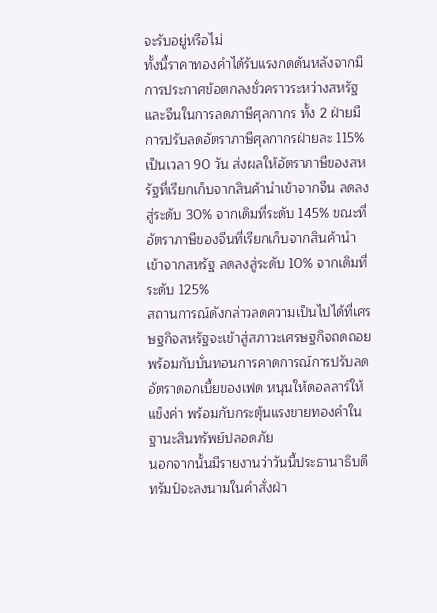จะรับอยู่หรือไม่
ทั้งนี้ราคาทองคำได้รับแรงกดดันหลังจากมีการประกาศข้อตกลงชั่วคราวระหว่างสหรัฐและจีนในการลดภาษีศุลกากร ทั้ง 2 ฝ่ายมีการปรับลดอัตราภาษีศุลกากรฝ่ายละ 115% เป็นเวลา 90 วัน ส่งผลให้อัตราภาษีของสหรัฐที่เรียกเก็บจากสินค้านำเข้าจากจีน ลดลงสู่ระดับ 30% จากเดิมที่ระดับ 145% ขณะที่อัตราภาษีของจีนที่เรียกเก็บจากสินค้านำเข้าจากสหรัฐ ลดลงสู่ระดับ 10% จากเดิมที่ระดับ 125%
สถานการณ์ดังกล่าวลดความเป็นไปได้ที่เศรษฐกิจสหรัฐจะเข้าสู่สภาวะเศรษฐกิจถดถอย พร้อมกับบั่นทอนการคาดการณ์การปรับลดอัตราดอกเบี้ยของเฟด หนุนให้ดอลลาร์ให้แข็งค่า พร้อมกับกระตุ้นแรงขายทองคำในฐานะสินทรัพย์ปลอดภัย
นอกจากนั้นมีรายงานว่าวันนี้ประธานาธิบดีทรัมป์จะลงนามในคำสั่งฝ่า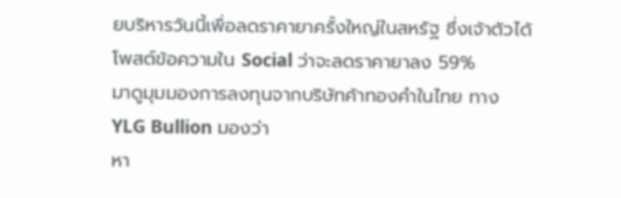ยบริหารวันนี้เพื่อลดราคายาครั้งใหญ่ในสหรัฐ ซึ่งเจ้าตัวได้โพสต์ข้อความใน Social ว่าจะลดราคายาลง 59%
มาดูมุมมองการลงทุนจากบริษัทค้าทองคำในไทย ทาง YLG Bullion มองว่า
หา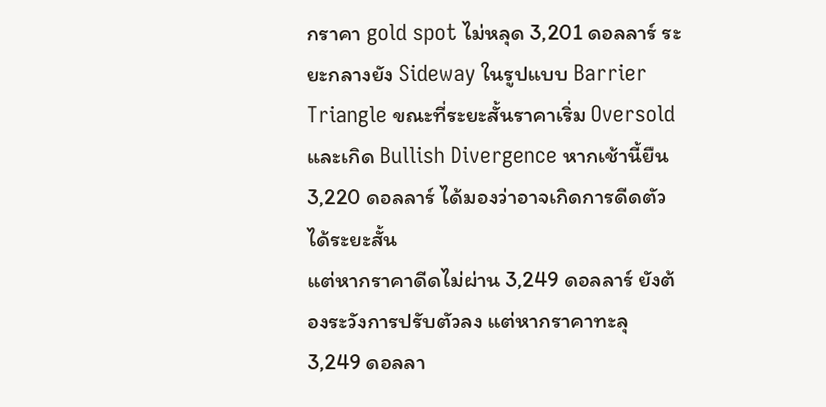กราคา gold spot ไม่หลุด 3,201 ดอลลาร์ ระยะกลางยัง Sideway ในรูปแบบ Barrier Triangle ขณะที่ระยะสั้นราคาเริ่ม Oversold และเกิด Bullish Divergence หากเช้านี้ยืน 3,220 ดอลลาร์ ได้มองว่าอาจเกิดการดีดตัวได้ระยะสั้น
แต่หากราคาดีดไม่ผ่าน 3,249 ดอลลาร์ ยังต้องระวังการปรับตัวลง แต่หากราคาทะลุ 3,249 ดอลลา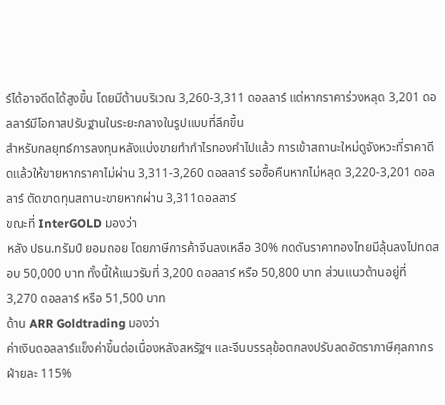ร์ได้อาจดีดได้สูงขึ้น โดยมีต้านบริเวณ 3,260-3,311 ดอลลาร์ แต่หากราคาร่วงหลุด 3,201 ดอลลาร์มีโอกาสปรับฐานในระยะกลางในรูปแบบที่ลึกขึ้น
สำหรับกลยุทธ์การลงทุนหลังแบ่งขายทำกำไรทองคำไปแล้ว การเข้าสถานะใหม่ดูจังหวะที่ราคาดีดแล้วให้ขายหากราคาไม่ผ่าน 3,311-3,260 ดอลลาร์ รอซื้อคืนหากไม่หลุด 3,220-3,201 ดอลลาร์ ตัดขาดทุนสถานะขายหากผ่าน 3,311ดอลลาร์
ขณะที่ InterGOLD มองว่า
หลัง ปธน.ทรัมป์ ยอมถอย โดยภาษีการค้าจีนลงเหลือ 30% กดดันราคาทองไทยมีลุ้นลงไปทดสอบ 50,000 บาท ทั้งนี้ให้แนวรับที่ 3,200 ดอลลาร์ หรือ 50,800 บาท ส่วนแนวต้านอยู่ที่ 3,270 ดอลลาร์ หรือ 51,500 บาท
ด้าน ARR Goldtrading มองว่า
ค่าเงินดอลลาร์แข็งค่าขึ้นต่อเนื่องหลังสหรัฐฯ และจีนบรรลุข้อตกลงปรับลดอัตราภาษีศุลกากรฝ่ายละ 115%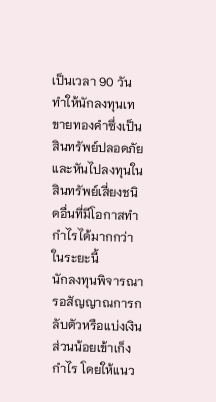เป็นเวลา 90 วัน ทำให้นักลงทุนเทขายทองคำซึ่งเป็นสินทรัพย์ปลอดภัยและหันไปลงทุนในสินทรัพย์เสี่ยงชนิดอื่นที่มีโอกาสทำกำไรได้มากกว่าในระยะนี้
นักลงทุนพิจารณารอสัญญาณการกลับตัวหรือแบ่งเงินส่วนน้อยเข้าเก็งกำไร โดยให้แนว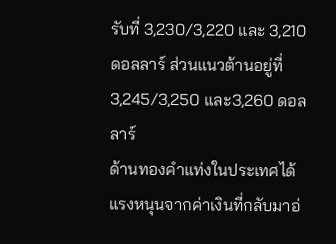รับที่ 3,230/3,220 และ 3,210 ดอลลาร์ ส่วนแนวต้านอยู่ที่ 3,245/3,250 และ3,260 ดอลลาร์
ด้านทองคำแท่งในประเทศได้แรงหนุนจากค่าเงินที่กลับมาอ่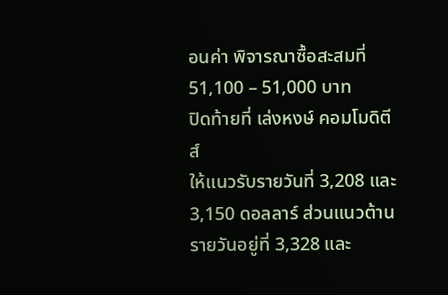อนค่า พิจารณาซื้อสะสมที่ 51,100 – 51,000 บาท
ปิดท้ายที่ เล่งหงษ์ คอมโมดิตีส์
ให้แนวรับรายวันที่ 3,208 และ3,150 ดอลลาร์ ส่วนแนวต้านรายวันอยู่ที่ 3,328 และ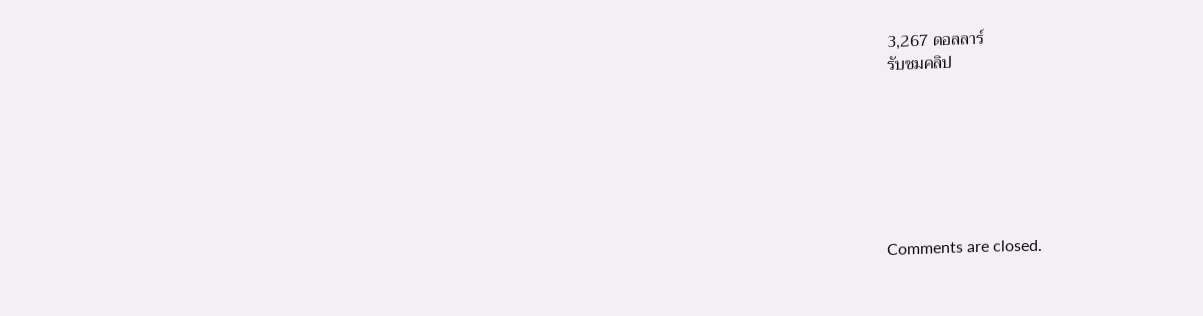3,267 ดอลลาร์
รับชมคลิป







Comments are closed.